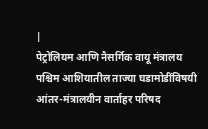|
पेट्रोलियम आणि नैसर्गिक वायू मंत्रालय
पश्चिम आशियातील ताज्या घडामोडींविषयी आंतर-मंत्रालयीन वार्ताहर परिषद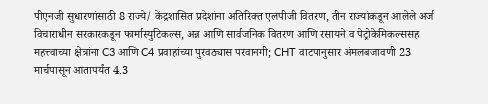पीएनजी सुधारणांसाठी 8 राज्ये/ केंद्रशासित प्रदेशांना अतिरिक्त एलपीजी वितरण, तीन राज्यांकडून आलेले अर्ज विचाराधीन सरकारकडून फार्मास्युटिकल्स, अन्न आणि सार्वजनिक वितरण आणि रसायने व पेट्रोकेमिकल्ससह महत्त्वाच्या क्षेत्रांना C3 आणि C4 प्रवाहांच्या पुरवठ्यास परवानगी; CHT वाटपानुसार अंमलबजावणी 23 मार्चपासून आतापर्यंत 4.3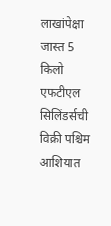लाखांपेक्षा जास्त 5 किलो एफटीएल सिलिंडर्सची विक्री पश्चिम आशियात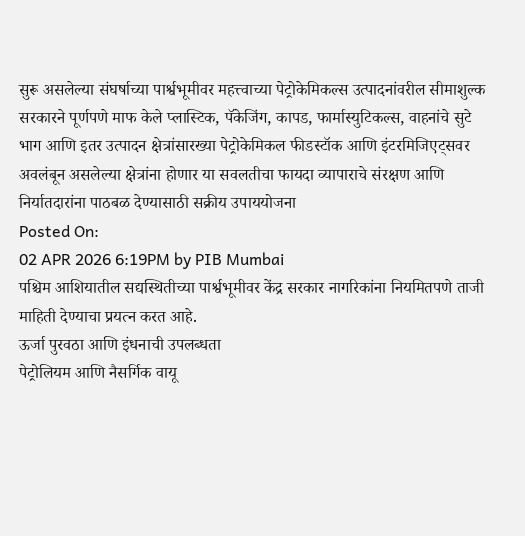सुरू असलेल्या संघर्षाच्या पार्श्वभूमीवर महत्त्वाच्या पेट्रोकेमिकल्स उत्पादनांवरील सीमाशुल्क सरकारने पूर्णपणे माफ केले प्लास्टिक, पॅकेजिंग, कापड, फार्मास्युटिकल्स, वाहनांचे सुटे भाग आणि इतर उत्पादन क्षेत्रांसारख्या पेट्रोकेमिकल फीडस्टॉक आणि इंटरमिजिएट्सवर अवलंबून असलेल्या क्षेत्रांना होणार या सवलतीचा फायदा व्यापाराचे संरक्षण आणि निर्यातदारांना पाठबळ देण्यासाठी सक्रीय उपाययोजना
Posted On:
02 APR 2026 6:19PM by PIB Mumbai
पश्चिम आशियातील सद्यस्थितीच्या पार्श्वभूमीवर केंद्र सरकार नागरिकांना नियमितपणे ताजी माहिती देण्याचा प्रयत्न करत आहे.
ऊर्जा पुरवठा आणि इंधनाची उपलब्धता
पेट्रोलियम आणि नैसर्गिक वायू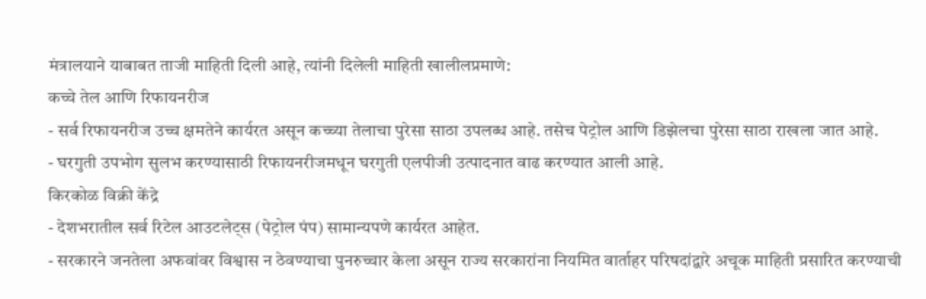मंत्रालयाने याबाबत ताजी माहिती दिली आहे, त्यांनी दिलेली माहिती खालीलप्रमाणे:
कच्चे तेल आणि रिफायनरीज
- सर्व रिफायनरीज उच्च क्षमतेने कार्यरत असून कच्च्या तेलाचा पुरेसा साठा उपलब्ध आहे. तसेच पेट्रोल आणि डिझेलचा पुरेसा साठा राखला जात आहे.
- घरगुती उपभोग सुलभ करण्यासाठी रिफायनरीजमधून घरगुती एलपीजी उत्पादनात वाढ करण्यात आली आहे.
किरकोळ विक्री केंद्रे
- देशभरातील सर्व रिटेल आउटलेट्स (पेट्रोल पंप) सामान्यपणे कार्यरत आहेत.
- सरकारने जनतेला अफवांवर विश्वास न ठेवण्याचा पुनरुच्चार केला असून राज्य सरकारांना नियमित वार्ताहर परिषदांद्वारे अचूक माहिती प्रसारित करण्याची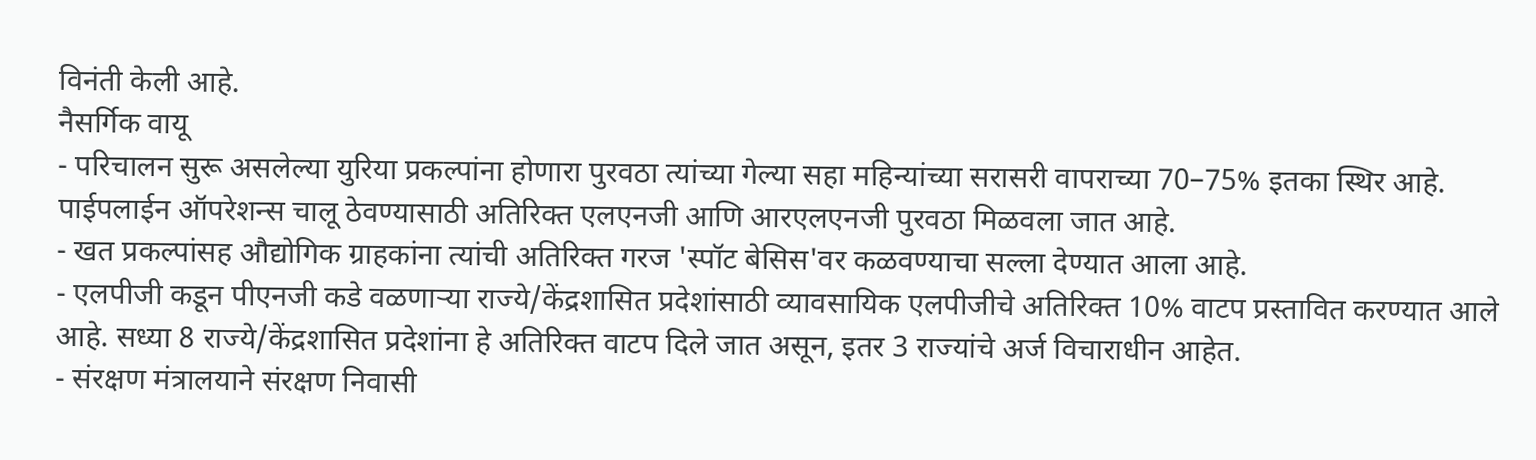विनंती केली आहे.
नैसर्गिक वायू
- परिचालन सुरू असलेल्या युरिया प्रकल्पांना होणारा पुरवठा त्यांच्या गेल्या सहा महिन्यांच्या सरासरी वापराच्या 70–75% इतका स्थिर आहे. पाईपलाईन ऑपरेशन्स चालू ठेवण्यासाठी अतिरिक्त एलएनजी आणि आरएलएनजी पुरवठा मिळवला जात आहे.
- खत प्रकल्पांसह औद्योगिक ग्राहकांना त्यांची अतिरिक्त गरज 'स्पॉट बेसिस'वर कळवण्याचा सल्ला देण्यात आला आहे.
- एलपीजी कडून पीएनजी कडे वळणाऱ्या राज्ये/केंद्रशासित प्रदेशांसाठी व्यावसायिक एलपीजीचे अतिरिक्त 10% वाटप प्रस्तावित करण्यात आले आहे. सध्या 8 राज्ये/केंद्रशासित प्रदेशांना हे अतिरिक्त वाटप दिले जात असून, इतर 3 राज्यांचे अर्ज विचाराधीन आहेत.
- संरक्षण मंत्रालयाने संरक्षण निवासी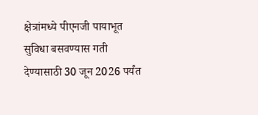क्षेत्रांमध्ये पीएनजी पायाभूत सुविधा बसवण्यास गती देण्यासाठी 30 जून 2026 पर्यंत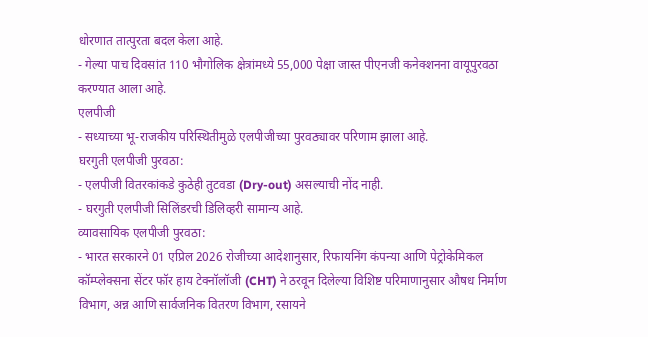धोरणात तात्पुरता बदल केला आहे.
- गेल्या पाच दिवसांत 110 भौगोलिक क्षेत्रांमध्ये 55,000 पेक्षा जास्त पीएनजी कनेक्शनना वायूपुरवठा करण्यात आला आहे.
एलपीजी
- सध्याच्या भू-राजकीय परिस्थितीमुळे एलपीजीच्या पुरवठ्यावर परिणाम झाला आहे.
घरगुती एलपीजी पुरवठा:
- एलपीजी वितरकांकडे कुठेही तुटवडा (Dry-out) असल्याची नोंद नाही.
- घरगुती एलपीजी सिलिंडरची डिलिव्हरी सामान्य आहे.
व्यावसायिक एलपीजी पुरवठा:
- भारत सरकारने 01 एप्रिल 2026 रोजीच्या आदेशानुसार, रिफायनिंग कंपन्या आणि पेट्रोकेमिकल कॉम्प्लेक्सना सेंटर फॉर हाय टेक्नॉलॉजी (CHT) ने ठरवून दिलेल्या विशिष्ट परिमाणानुसार औषध निर्माण विभाग, अन्न आणि सार्वजनिक वितरण विभाग, रसायने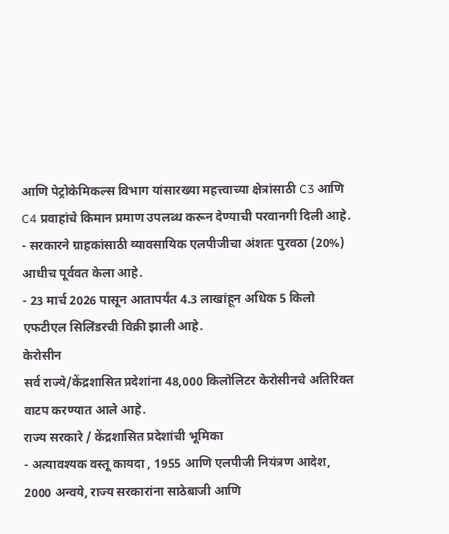आणि पेट्रोकेमिकल्स विभाग यांसारख्या महत्त्वाच्या क्षेत्रांसाठी C3 आणि C4 प्रवाहांचे किमान प्रमाण उपलब्ध करून देण्याची परवानगी दिली आहे.
- सरकारने ग्राहकांसाठी व्यावसायिक एलपीजीचा अंशतः पुरवठा (20%) आधीच पूर्ववत केला आहे.
- 23 मार्च 2026 पासून आतापर्यंत 4.3 लाखांहून अधिक 5 किलो एफटीएल सिलिंडरची विक्री झाली आहे.
केरोसीन
सर्व राज्ये/केंद्रशासित प्रदेशांना 48,000 किलोलिटर केरोसीनचे अतिरिक्त वाटप करण्यात आले आहे.
राज्य सरकारे / केंद्रशासित प्रदेशांची भूमिका
- अत्यावश्यक वस्तू कायदा , 1955 आणि एलपीजी नियंत्रण आदेश, 2000 अन्वये, राज्य सरकारांना साठेबाजी आणि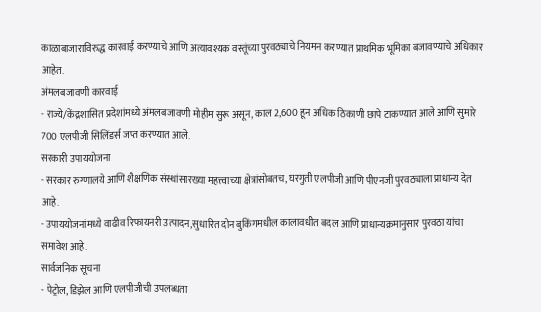काळाबाजाराविरुद्ध कारवाई करण्याचे आणि अत्यावश्यक वस्तूंच्या पुरवठ्याचे नियमन करण्यात प्राथमिक भूमिका बजावण्याचे अधिकार आहेत.
अंमलबजावणी कारवाई
- राज्ये/केंद्रशासित प्रदेशांमध्ये अंमलबजावणी मोहीम सुरू असून, काल 2,600 हून अधिक ठिकाणी छापे टाकण्यात आले आणि सुमारे 700 एलपीजी सिलिंडर्स जप्त करण्यात आले.
सरकारी उपाययोजना
- सरकार रुग्णालये आणि शैक्षणिक संस्थांसारख्या महत्त्वाच्या क्षेत्रांसोबतच, घरगुती एलपीजी आणि पीएनजी पुरवठ्याला प्राधान्य देत आहे.
- उपाययोजनांमध्ये वाढीव रिफायनरी उत्पादन,सुधारित दोन बुकिंगमधील कालावधीत बदल आणि प्राधान्यक्रमानुसार पुरवठा यांचा समावेश आहे.
सार्वजनिक सूचना
- पेट्रोल, डिझेल आणि एलपीजीची उपलब्धता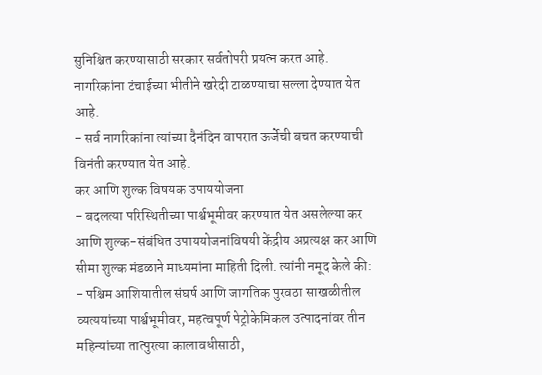सुनिश्चित करण्यासाठी सरकार सर्वतोपरी प्रयत्न करत आहे. नागरिकांना टंचाईच्या भीतीने खरेदी टाळण्याचा सल्ला देण्यात येत आहे.
- सर्व नागरिकांना त्यांच्या दैनंदिन वापरात ऊर्जेची बचत करण्याची विनंती करण्यात येत आहे.
कर आणि शुल्क विषयक उपाययोजना
- बदलत्या परिस्थितीच्या पार्श्वभूमीवर करण्यात येत असलेल्या कर आणि शुल्क-संबंधित उपाययोजनांविषयी केंद्रीय अप्रत्यक्ष कर आणि सीमा शुल्क मंडळाने माध्यमांना माहिती दिली. त्यांनी नमूद केले की:
- पश्चिम आशियातील संघर्ष आणि जागतिक पुरवठा साखळीतील व्यत्ययांच्या पार्श्वभूमीवर, महत्वपूर्ण पेट्रोकेमिकल उत्पादनांवर तीन महिन्यांच्या तात्पुरत्या कालावधीसाठी,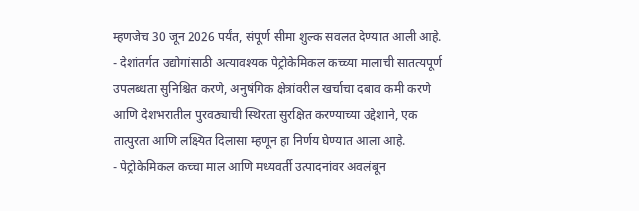म्हणजेच 30 जून 2026 पर्यंत, संपूर्ण सीमा शुल्क सवलत देण्यात आली आहे.
- देशांतर्गत उद्योगांसाठी अत्यावश्यक पेट्रोकेमिकल कच्च्या मालाची सातत्यपूर्ण उपलब्धता सुनिश्चित करणे, अनुषंगिक क्षेत्रांवरील खर्चाचा दबाव कमी करणे आणि देशभरातील पुरवठ्याची स्थिरता सुरक्षित करण्याच्या उद्देशाने, एक तात्पुरता आणि लक्ष्यित दिलासा म्हणून हा निर्णय घेण्यात आला आहे.
- पेट्रोकेमिकल कच्चा माल आणि मध्यवर्ती उत्पादनांवर अवलंबून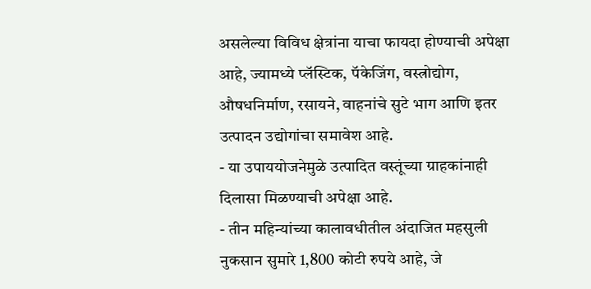असलेल्या विविध क्षेत्रांना याचा फायदा होण्याची अपेक्षा आहे, ज्यामध्ये प्लॅस्टिक, पॅकेजिंग, वस्त्रोद्योग, औषधनिर्माण, रसायने, वाहनांचे सुटे भाग आणि इतर उत्पादन उद्योगांचा समावेश आहे.
- या उपाययोजनेमुळे उत्पादित वस्तूंच्या ग्राहकांनाही दिलासा मिळण्याची अपेक्षा आहे.
- तीन महिन्यांच्या कालावधीतील अंदाजित महसुली नुकसान सुमारे 1,800 कोटी रुपये आहे, जे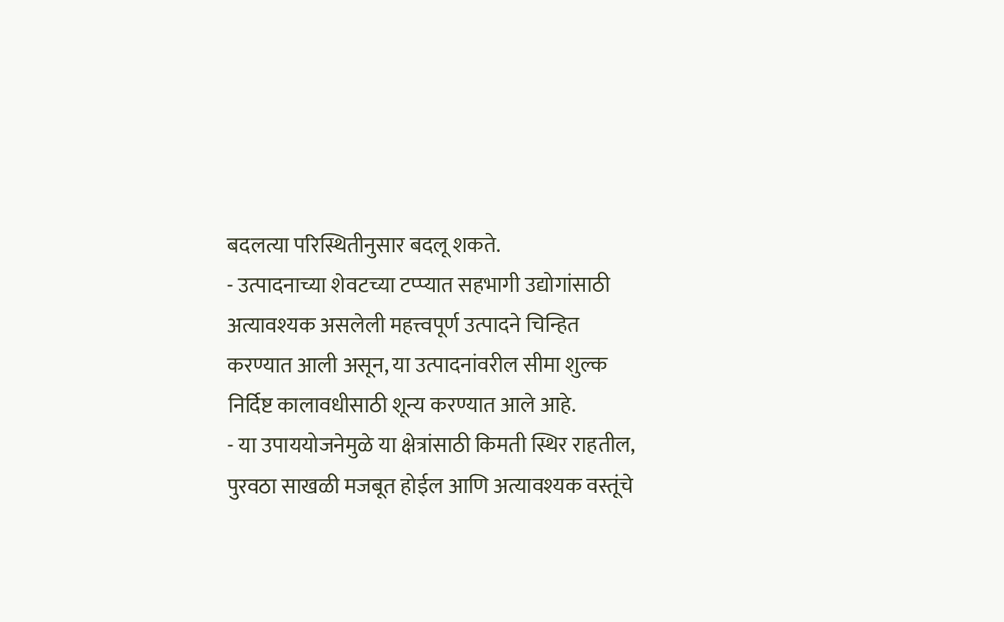बदलत्या परिस्थितीनुसार बदलू शकते.
- उत्पादनाच्या शेवटच्या टप्प्यात सहभागी उद्योगांसाठी अत्यावश्यक असलेली महत्त्वपूर्ण उत्पादने चिन्हित करण्यात आली असून, या उत्पादनांवरील सीमा शुल्क निर्दिष्ट कालावधीसाठी शून्य करण्यात आले आहे.
- या उपाययोजनेमुळे या क्षेत्रांसाठी किमती स्थिर राहतील, पुरवठा साखळी मजबूत होईल आणि अत्यावश्यक वस्तूंचे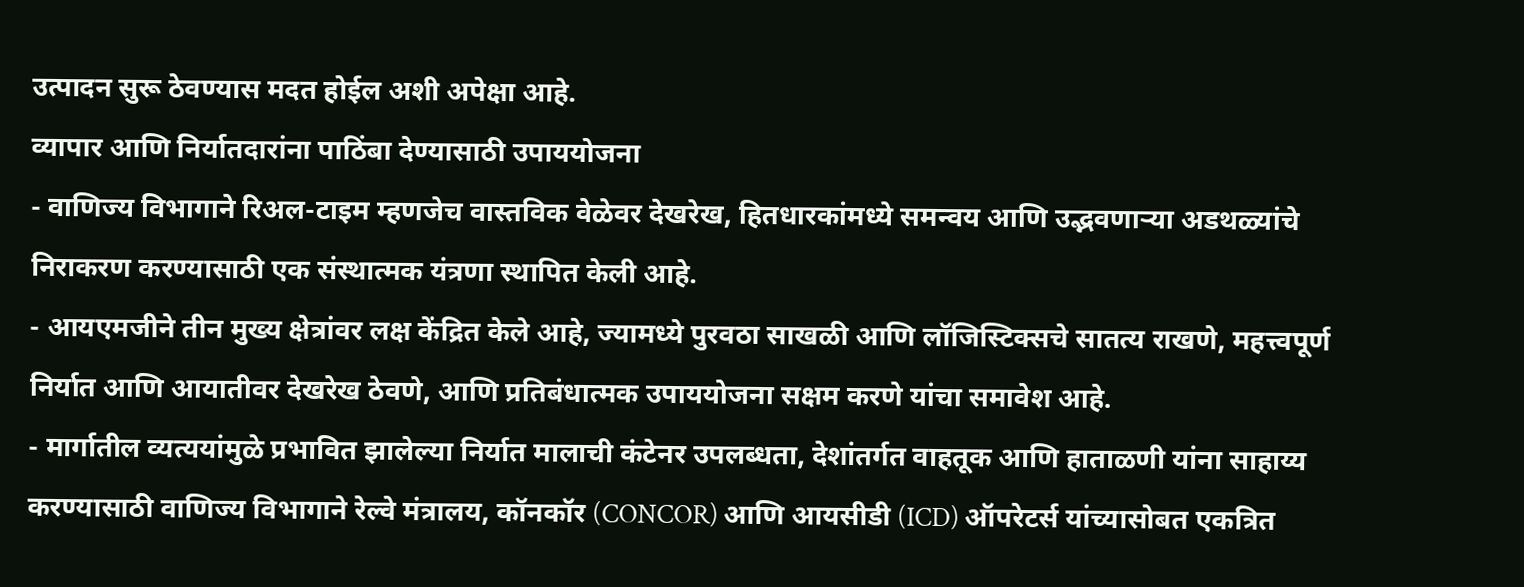उत्पादन सुरू ठेवण्यास मदत होईल अशी अपेक्षा आहे.
व्यापार आणि निर्यातदारांना पाठिंबा देण्यासाठी उपाययोजना
- वाणिज्य विभागाने रिअल-टाइम म्हणजेच वास्तविक वेळेवर देखरेख, हितधारकांमध्ये समन्वय आणि उद्भवणाऱ्या अडथळ्यांचे निराकरण करण्यासाठी एक संस्थात्मक यंत्रणा स्थापित केली आहे.
- आयएमजीने तीन मुख्य क्षेत्रांवर लक्ष केंद्रित केले आहे, ज्यामध्ये पुरवठा साखळी आणि लॉजिस्टिक्सचे सातत्य राखणे, महत्त्वपूर्ण निर्यात आणि आयातीवर देखरेख ठेवणे, आणि प्रतिबंधात्मक उपाययोजना सक्षम करणे यांचा समावेश आहे.
- मार्गातील व्यत्ययांमुळे प्रभावित झालेल्या निर्यात मालाची कंटेनर उपलब्धता, देशांतर्गत वाहतूक आणि हाताळणी यांना साहाय्य करण्यासाठी वाणिज्य विभागाने रेल्वे मंत्रालय, कॉनकॉर (CONCOR) आणि आयसीडी (ICD) ऑपरेटर्स यांच्यासोबत एकत्रित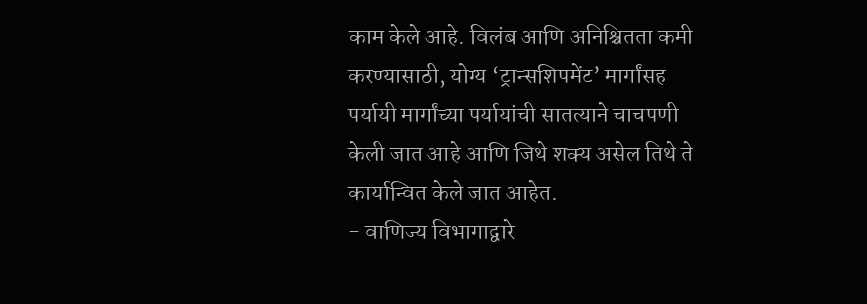काम केले आहे. विलंब आणि अनिश्चितता कमी करण्यासाठी, योग्य ‘ट्रान्सशिपमेंट’ मार्गांसह पर्यायी मार्गांच्या पर्यायांची सातत्याने चाचपणी केली जात आहे आणि जिथे शक्य असेल तिथे ते कार्यान्वित केले जात आहेत.
- वाणिज्य विभागाद्वारे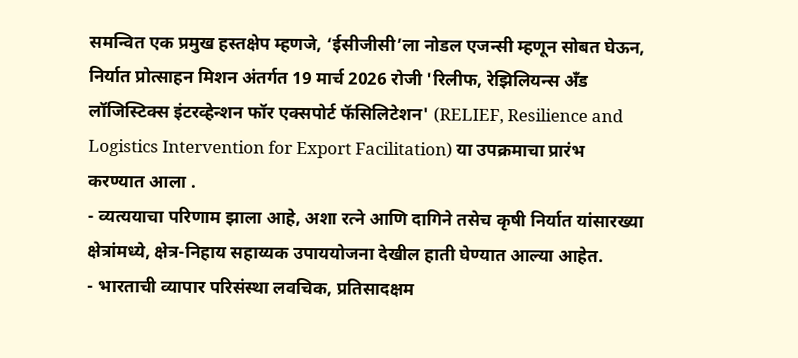समन्वित एक प्रमुख हस्तक्षेप म्हणजे, ‘ईसीजीसी’ला नोडल एजन्सी म्हणून सोबत घेऊन, निर्यात प्रोत्साहन मिशन अंतर्गत 19 मार्च 2026 रोजी 'रिलीफ, रेझिलियन्स अँड लॉजिस्टिक्स इंटरव्हेन्शन फॉर एक्सपोर्ट फॅसिलिटेशन' (RELIEF, Resilience and Logistics Intervention for Export Facilitation) या उपक्रमाचा प्रारंभ करण्यात आला .
- व्यत्ययाचा परिणाम झाला आहे, अशा रत्ने आणि दागिने तसेच कृषी निर्यात यांसारख्या क्षेत्रांमध्ये, क्षेत्र-निहाय सहाय्यक उपाययोजना देखील हाती घेण्यात आल्या आहेत.
- भारताची व्यापार परिसंस्था लवचिक, प्रतिसादक्षम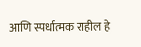आणि स्पर्धात्मक राहील हे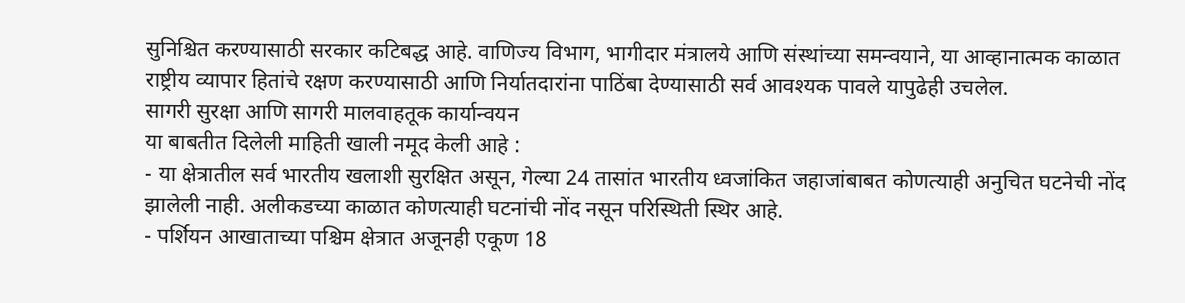सुनिश्चित करण्यासाठी सरकार कटिबद्ध आहे. वाणिज्य विभाग, भागीदार मंत्रालये आणि संस्थांच्या समन्वयाने, या आव्हानात्मक काळात राष्ट्रीय व्यापार हितांचे रक्षण करण्यासाठी आणि निर्यातदारांना पाठिंबा देण्यासाठी सर्व आवश्यक पावले यापुढेही उचलेल.
सागरी सुरक्षा आणि सागरी मालवाहतूक कार्यान्वयन
या बाबतीत दिलेली माहिती खाली नमूद केली आहे :
- या क्षेत्रातील सर्व भारतीय खलाशी सुरक्षित असून, गेल्या 24 तासांत भारतीय ध्वजांकित जहाजांबाबत कोणत्याही अनुचित घटनेची नोंद झालेली नाही. अलीकडच्या काळात कोणत्याही घटनांची नोंद नसून परिस्थिती स्थिर आहे.
- पर्शियन आखाताच्या पश्चिम क्षेत्रात अजूनही एकूण 18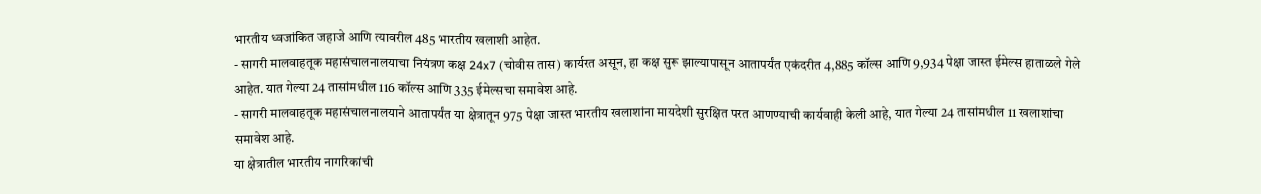भारतीय ध्वजांकित जहाजे आणि त्यावरील 485 भारतीय खलाशी आहेत.
- सागरी मालवाहतूक महासंचालनालयाचा नियंत्रण कक्ष 24x7 (चोवीस तास) कार्यरत असून, हा कक्ष सुरू झाल्यापासून आतापर्यंत एकंदरीत 4,885 कॉल्स आणि 9,934 पेक्षा जास्त ईमेल्स हाताळले गेले आहेत. यात गेल्या 24 तासांमधील 116 कॉल्स आणि 335 ईमेल्सचा समावेश आहे.
- सागरी मालवाहतूक महासंचालनालयाने आतापर्यंत या क्षेत्रातून 975 पेक्षा जास्त भारतीय खलाशांना मायदेशी सुरक्षित परत आणण्याची कार्यवाही केली आहे, यात गेल्या 24 तासांमधील 11 खलाशांचा समावेश आहे.
या क्षेत्रातील भारतीय नागरिकांची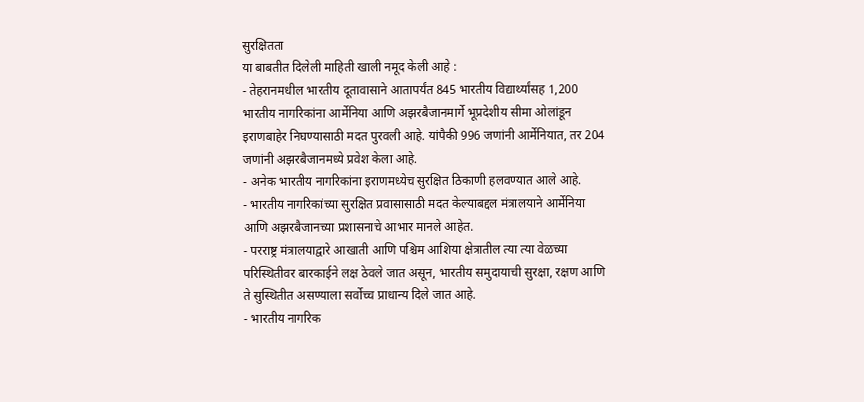सुरक्षितता
या बाबतीत दिलेली माहिती खाली नमूद केली आहे :
- तेहरानमधील भारतीय दूतावासाने आतापर्यंत 845 भारतीय विद्यार्थ्यांसह 1,200 भारतीय नागरिकांना आर्मेनिया आणि अझरबैजानमार्गे भूप्रदेशीय सीमा ओलांडून इराणबाहेर निघण्यासाठी मदत पुरवली आहे. यांपैकी 996 जणांनी आर्मेनियात, तर 204 जणांनी अझरबैजानमध्ये प्रवेश केला आहे.
- अनेक भारतीय नागरिकांना इराणमध्येच सुरक्षित ठिकाणी हलवण्यात आले आहे.
- भारतीय नागरिकांच्या सुरक्षित प्रवासासाठी मदत केल्याबद्दल मंत्रालयाने आर्मेनिया आणि अझरबैजानच्या प्रशासनाचे आभार मानले आहेत.
- परराष्ट्र मंत्रालयाद्वारे आखाती आणि पश्चिम आशिया क्षेत्रातील त्या त्या वेळच्या परिस्थितीवर बारकाईने लक्ष ठेवले जात असून, भारतीय समुदायाची सुरक्षा, रक्षण आणि ते सुस्थितीत असण्याला सर्वोच्च प्राधान्य दिले जात आहे.
- भारतीय नागरिक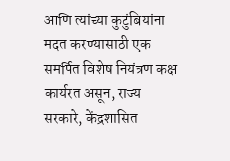आणि त्यांच्या कुटुंबियांना मदत करण्यासाठी एक समर्पित विशेष नियंत्रण कक्ष कार्यरत असून, राज्य सरकारे, केंद्रशासित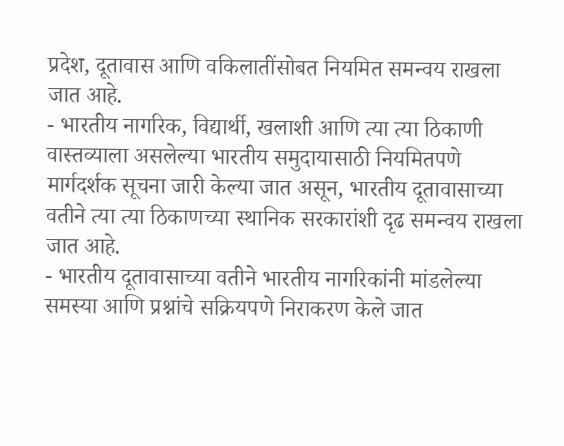प्रदेश, दूतावास आणि वकिलातींसोबत नियमित समन्वय राखला जात आहे.
- भारतीय नागरिक, विद्यार्थी, खलाशी आणि त्या त्या ठिकाणी वास्तव्याला असलेल्या भारतीय समुदायासाठी नियमितपणे मार्गदर्शक सूचना जारी केल्या जात असून, भारतीय दूतावासाच्या वतीने त्या त्या ठिकाणच्या स्थानिक सरकारांशी दृढ समन्वय राखला जात आहे.
- भारतीय दूतावासाच्या वतीने भारतीय नागरिकांनी मांडलेल्या समस्या आणि प्रश्नांचे सक्रियपणे निराकरण केले जात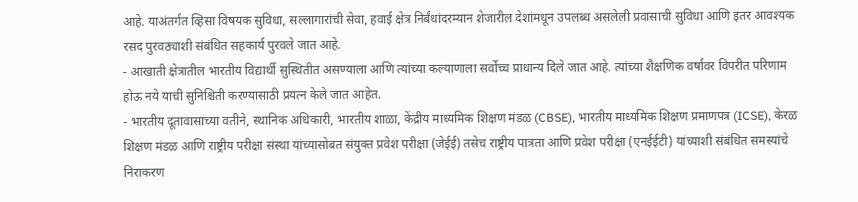आहे. याअंतर्गत व्हिसा विषयक सुविधा, सल्लागारांची सेवा, हवाई क्षेत्र निर्बंधांदरम्यान शेजारील देशांमधून उपलब्ध असलेली प्रवासाची सुविधा आणि इतर आवश्यक रसद पुरवठ्याशी संबंधित सहकार्य पुरवले जात आहे.
- आखाती क्षेत्रातील भारतीय विद्यार्थी सुस्थितीत असण्याला आणि त्यांच्या कल्याणाला सर्वोच्च प्राधान्य दिले जात आहे. त्यांच्या शैक्षणिक वर्षावर विपरीत परिणाम होऊ नये याची सुनिश्चिती करण्यासाठी प्रयत्न केले जात आहेत.
- भारतीय दूतावासाच्या वतीने, स्थानिक अधिकारी, भारतीय शाळा, केंद्रीय माध्यमिक शिक्षण मंडळ (CBSE), भारतीय माध्यमिक शिक्षण प्रमाणपत्र (ICSE), केरळ शिक्षण मंडळ आणि राष्ट्रीय परीक्षा संस्था यांच्यासोबत संयुक्त प्रवेश परीक्षा (जेईई) तसेच राष्ट्रीय पात्रता आणि प्रवेश परीक्षा (एनईईटी) यांच्याशी संबंधित समस्यांचे निराकरण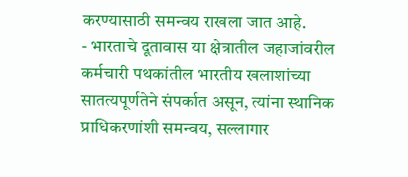करण्यासाठी समन्वय राखला जात आहे.
- भारताचे दूतावास या क्षेत्रातील जहाजांवरील कर्मचारी पथकांतील भारतीय खलाशांच्या सातत्यपूर्णतेने संपर्कात असून, त्यांना स्थानिक प्राधिकरणांशी समन्वय, सल्लागार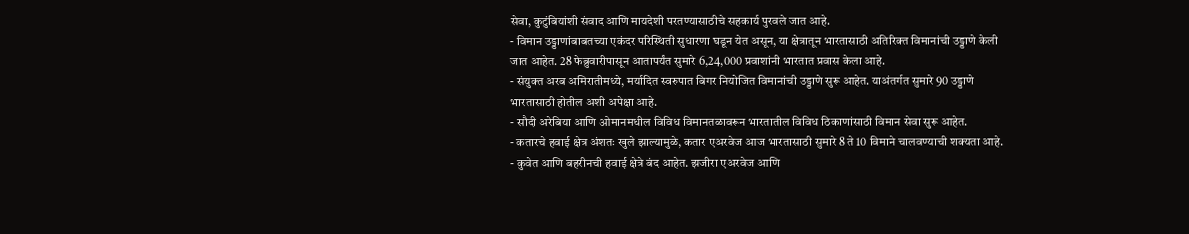सेवा, कुटुंबियांशी संवाद आणि मायदेशी परतण्यासाठीचे सहकार्य पुरवले जात आहे.
- विमान उड्डाणांबाबतच्या एकंदर परिस्थिती सुधारणा घडून येत असून, या क्षेत्रातून भारतासाठी अतिरिक्त विमानांची उड्डाणे केली जात आहेत. 28 फेब्रुवारीपासून आतापर्यंत सुमारे 6,24,000 प्रवाशांनी भारतात प्रवास केला आहे.
- संयुक्त अरब अमिरातीमध्ये, मर्यादित स्वरुपात बिगर नियोजित विमानांची उड्डाणे सुरू आहेत. याअंतर्गत सुमारे 90 उड्डाणे भारतासाठी होतील अशी अपेक्षा आहे.
- सौदी अरेबिया आणि ओमानमधील विविध विमानतळावरून भारतातील विविध ठिकाणांसाठी विमान सेवा सुरू आहेत.
- कतारचे हवाई क्षेत्र अंशतः खुले झाल्यामुळे, कतार एअरवेज आज भारतासाठी सुमारे 8 ते 10 विमाने चालवण्याची शक्यता आहे.
- कुवेत आणि बहरीनची हवाई क्षेत्रे बंद आहेत. झजीरा एअरवेज आणि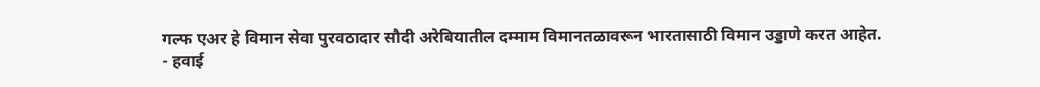गल्फ एअर हे विमान सेवा पुरवठादार सौदी अरेबियातील दम्माम विमानतळावरून भारतासाठी विमान उड्डाणे करत आहेत.
- हवाई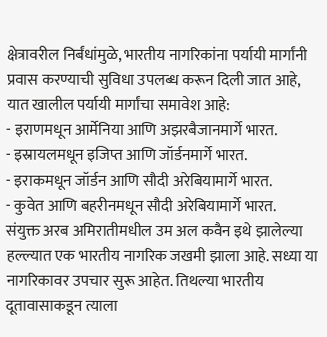क्षेत्रावरील निर्बंधांमुळे, भारतीय नागरिकांना पर्यायी मार्गांनी प्रवास करण्याची सुविधा उपलब्ध करून दिली जात आहे, यात खालील पर्यायी मार्गांचा समावेश आहे:
- इराणमधून आर्मेनिया आणि अझरबैजानमार्गे भारत.
- इस्रायलमधून इजिप्त आणि जॉर्डनमार्गे भारत.
- इराकमधून जॉर्डन आणि सौदी अरेबियामार्गे भारत.
- कुवेत आणि बहरीनमधून सौदी अरेबियामार्गे भारत.
संयुक्त अरब अमिरातीमधील उम अल कवैन इथे झालेल्या हल्ल्यात एक भारतीय नागरिक जखमी झाला आहे. सध्या या नागरिकावर उपचार सुरू आहेत. तिथल्या भारतीय दूतावासाकडून त्याला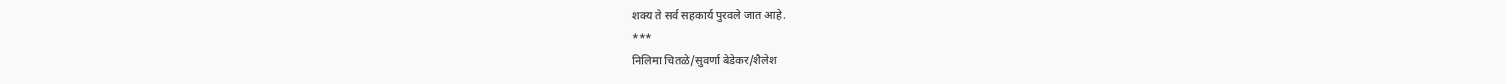शक्य ते सर्व सहकार्य पुरवले जात आहे.
***
निलिमा चितळे/सुवर्णा बेडेकर/शैलेश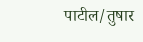पाटील/तुषार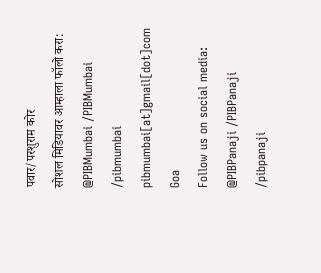पवार/परशुराम कोर
सोशल मिडियावर आम्हाला फॉलो करा: @PIBMumbai /PIBMumbai /pibmumbai pibmumbai[at]gmail[dot]com
Goa
Follow us on social media: @PIBPanaji /PIBPanaji /pibpanaji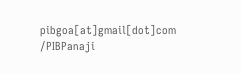pibgoa[at]gmail[dot]com /PIBPanaji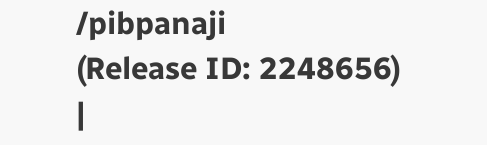/pibpanaji
(Release ID: 2248656)
|